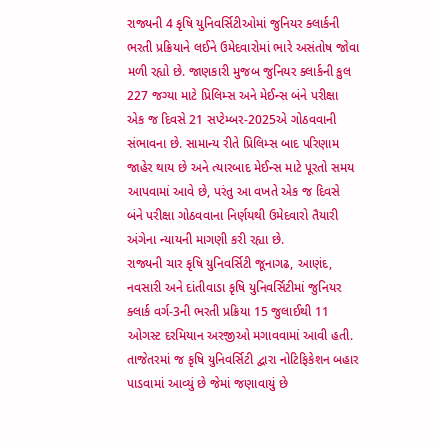રાજ્યની 4 કૃષિ યુનિવર્સિટીઓમાં જુનિયર ક્લાર્કની ભરતી પ્રક્રિયાને લઈને ઉમેદવારોમાં ભારે અસંતોષ જોવા મળી રહ્યો છે. જાણકારી મુજબ જુનિયર ક્લાર્કની કુલ 227 જગ્યા માટે પ્રિલિમ્સ અને મેઈન્સ બંને પરીક્ષા એક જ દિવસે 21 સપ્ટેમ્બર-2025એ ગોઠવવાની સંભાવના છે. સામાન્ય રીતે પ્રિલિમ્સ બાદ પરિણામ જાહેર થાય છે અને ત્યારબાદ મેઈન્સ માટે પૂરતો સમય આપવામાં આવે છે, પરંતુ આ વખતે એક જ દિવસે બંને પરીક્ષા ગોઠવવાના નિર્ણયથી ઉમેદવારો તૈયારી અંગેના ન્યાયની માગણી કરી રહ્યા છે.
રાજ્યની ચાર કૃષિ યુનિવર્સિટી જૂનાગઢ, આણંદ, નવસારી અને દાંતીવાડા કૃષિ યુનિવર્સિટીમાં જુનિયર ક્લાર્ક વર્ગ-3ની ભરતી પ્રક્રિયા 15 જુલાઈથી 11 ઓગસ્ટ દરમિયાન અરજીઓ મગાવવામાં આવી હતી. તાજેતરમાં જ કૃષિ યુનિવર્સિટી દ્વારા નોટિફિકેશન બહાર પાડવામાં આવ્યું છે જેમાં જણાવાયું છે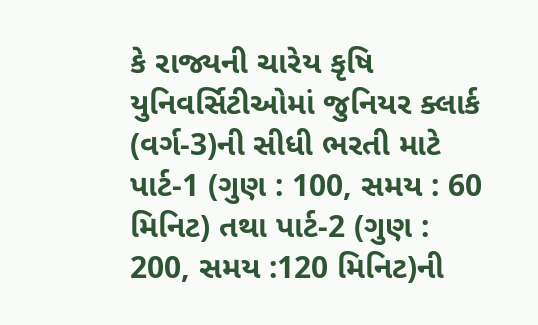કે રાજ્યની ચારેય કૃષિ યુનિવર્સિટીઓમાં જુનિયર ક્લાર્ક (વર્ગ-3)ની સીધી ભરતી માટે પાર્ટ-1 (ગુણ : 100, સમય : 60 મિનિટ) તથા પાર્ટ-2 (ગુણ : 200, સમય :120 મિનિટ)ની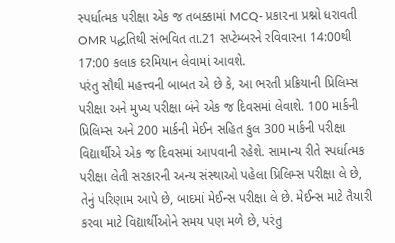સ્પર્ધાત્મક પરીક્ષા એક જ તબક્કામાં MCQ- પ્રકા૨ના પ્રશ્નો ધરાવતી OMR પદ્ધતિથી સંભવિત તા.21 સપ્ટેમ્બરને રવિવારના 14:00થી 17:00 કલાક દરમિયાન લેવામાં આવશે.
પરંતુ સૌથી મહત્ત્વની બાબત એ છે કે, આ ભરતી પ્રક્રિયાની પ્રિલિમ્સ પરીક્ષા અને મુખ્ય પરીક્ષા બંને એક જ દિવસમાં લેવાશે. 100 માર્કની પ્રિલિમ્સ અને 200 માર્કની મેઈન સહિત કુલ 300 માર્કની પરીક્ષા વિદ્યાર્થીએ એક જ દિવસમાં આપવાની રહેશે. સામાન્ય રીતે સ્પર્ધાત્મક પરીક્ષા લેતી સરકારની અન્ય સંસ્થાઓ પહેલા પ્રિલિમ્સ પરીક્ષા લે છે, તેનું પરિણામ આપે છે, બાદમાં મેઈન્સ પરીક્ષા લે છે. મેઈન્સ માટે તૈયારી કરવા માટે વિદ્યાર્થીઓને સમય પણ મળે છે, પરંતુ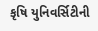કૃષિ યુનિવર્સિટીની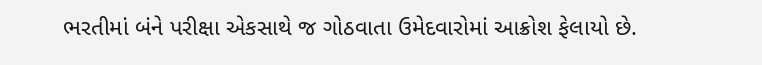ભરતીમાં બંને પરીક્ષા એકસાથે જ ગોઠવાતા ઉમેદવારોમાં આક્રોશ ફેલાયો છે.